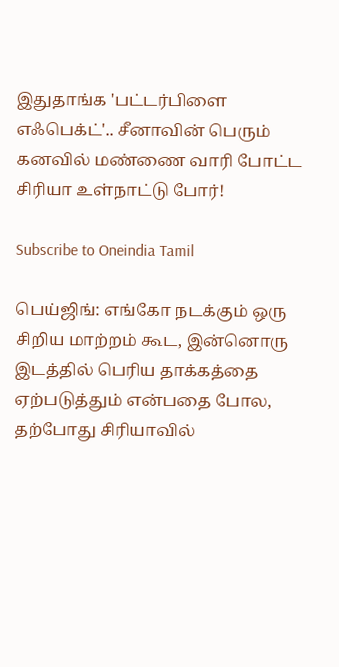இதுதாங்க 'பட்டர்பிளை எஃபெக்ட்'.. சீனாவின் பெரும் கனவில் மண்ணை வாரி போட்ட சிரியா உள்நாட்டு போர்!

Subscribe to Oneindia Tamil

பெய்ஜிங்: எங்கோ நடக்கும் ஒரு சிறிய மாற்றம் கூட, இன்னொரு இடத்தில் பெரிய தாக்கத்தை ஏற்படுத்தும் என்பதை போல, தற்போது சிரியாவில்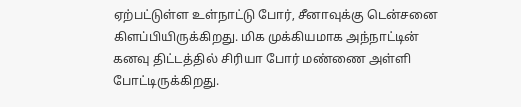ஏற்பட்டுள்ள உள்நாட்டு போர், சீனாவுக்கு டென்சனை கிளப்பியிருக்கிறது. மிக முக்கியமாக அந்நாட்டின் கனவு திட்டத்தில் சிரியா போர் மண்ணை அள்ளி போட்டிருக்கிறது.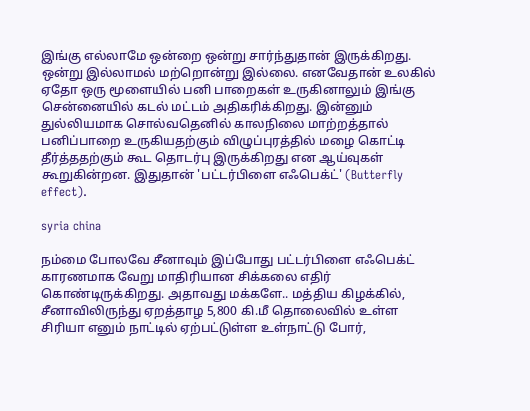இங்கு எல்லாமே ஒன்றை ஒன்று சார்ந்துதான் இருக்கிறது. ஒன்று இல்லாமல் மற்றொன்று இல்லை. எனவேதான் உலகில் ஏதோ ஒரு மூளையில் பனி பாறைகள் உருகினாலும் இங்கு சென்னையில் கடல் மட்டம் அதிகரிக்கிறது. இன்னும் துல்லியமாக சொல்வதெனில் காலநிலை மாற்றத்தால் பனிப்பாறை உருகியதற்கும் விழுப்புரத்தில் மழை கொட்டி தீர்த்ததற்கும் கூட தொடர்பு இருக்கிறது என ஆய்வுகள் கூறுகின்றன. இதுதான் 'பட்டர்பிளை எஃபெக்ட்' (Butterfly effect).

syria china

நம்மை போலவே சீனாவும் இப்போது பட்டர்பிளை எஃபெக்ட் காரணமாக வேறு மாதிரியான சிக்கலை எதிர் கொண்டிருக்கிறது. அதாவது மக்களே.. மத்திய கிழக்கில், சீனாவிலிருந்து ஏறத்தாழ 5,800 கி.மீ தொலைவில் உள்ள சிரியா எனும் நாட்டில் ஏற்பட்டுள்ள உள்நாட்டு போர்,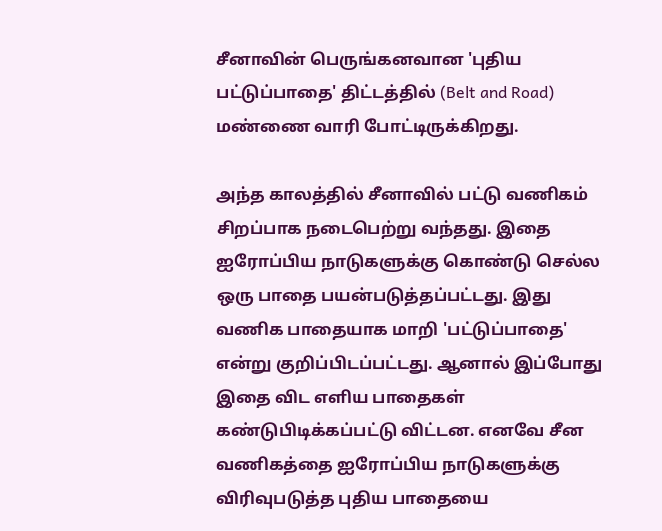சீனாவின் பெருங்கனவான 'புதிய பட்டுப்பாதை' திட்டத்தில் (Belt and Road) மண்ணை வாரி போட்டிருக்கிறது.

அந்த காலத்தில் சீனாவில் பட்டு வணிகம் சிறப்பாக நடைபெற்று வந்தது. இதை ஐரோப்பிய நாடுகளுக்கு கொண்டு செல்ல ஒரு பாதை பயன்படுத்தப்பட்டது. இது வணிக பாதையாக மாறி 'பட்டுப்பாதை' என்று குறிப்பிடப்பட்டது. ஆனால் இப்போது இதை விட எளிய பாதைகள் கண்டுபிடிக்கப்பட்டு விட்டன. எனவே சீன வணிகத்தை ஐரோப்பிய நாடுகளுக்கு விரிவுபடுத்த புதிய பாதையை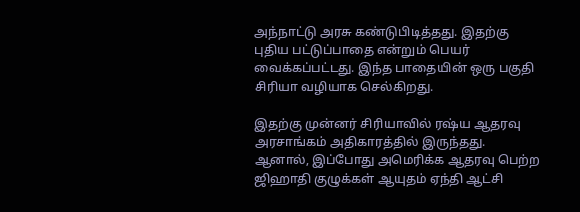அந்நாட்டு அரசு கண்டுபிடித்தது. இதற்கு புதிய பட்டுப்பாதை என்றும் பெயர் வைக்கப்பட்டது. இந்த பாதையின் ஒரு பகுதி சிரியா வழியாக செல்கிறது.

இதற்கு முன்னர் சிரியாவில் ரஷ்ய ஆதரவு அரசாங்கம் அதிகாரத்தில் இருந்தது. ஆனால், இப்போது அமெரிக்க ஆதரவு பெற்ற ஜிஹாதி குழுக்கள் ஆயுதம் ஏந்தி ஆட்சி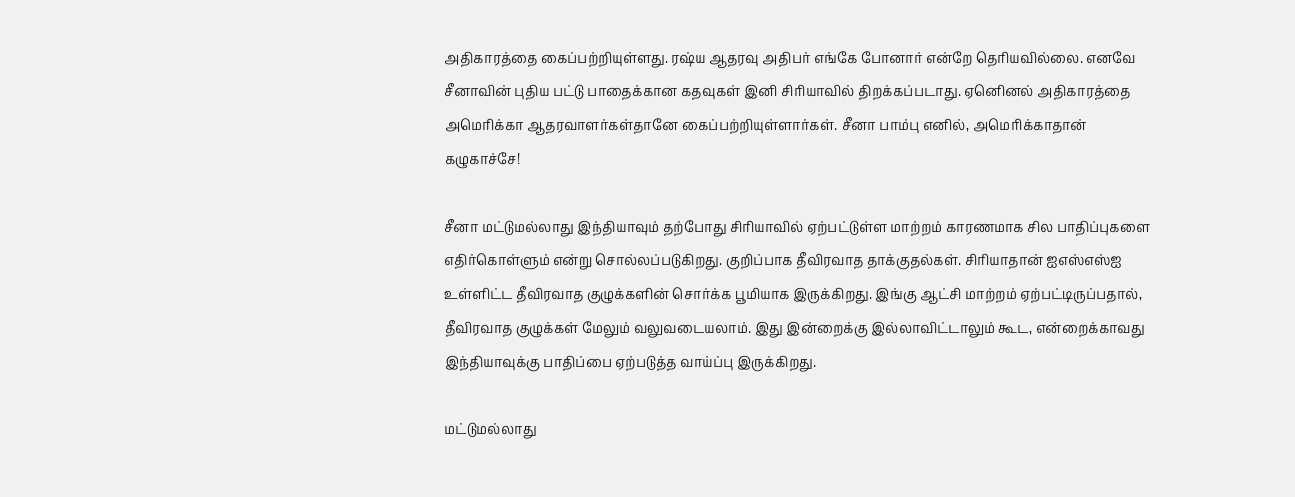அதிகாரத்தை கைப்பற்றியுள்ளது. ரஷ்ய ஆதரவு அதிபர் எங்கே போனார் என்றே தெரியவில்லை. எனவே சீனாவின் புதிய பட்டு பாதைக்கான கதவுகள் இனி சிரியாவில் திறக்கப்படாது. ஏனெினல் அதிகாரத்தை அமெரிக்கா ஆதரவாளர்கள்தானே கைப்பற்றியுள்ளார்கள். சீனா பாம்பு எனில், அமெரிக்காதான் கழுகாச்சே!

சீனா மட்டுமல்லாது இந்தியாவும் தற்போது சிரியாவில் ஏற்பட்டுள்ள மாற்றம் காரணமாக சில பாதிப்புகளை எதிர்கொள்ளும் என்று சொல்லப்படுகிறது. குறிப்பாக தீவிரவாத தாக்குதல்கள். சிரியாதான் ஐஎஸ்எஸ்ஐ உள்ளிட்ட தீவிரவாத குழுக்களின் சொர்க்க பூமியாக இருக்கிறது. இங்கு ஆட்சி மாற்றம் ஏற்பட்டிருப்பதால், தீவிரவாத குழுக்கள் மேலும் வலுவடையலாம். இது இன்றைக்கு இல்லாவிட்டாலும் கூட, என்றைக்காவது இந்தியாவுக்கு பாதிப்பை ஏற்படுத்த வாய்ப்பு இருக்கிறது.

மட்டுமல்லாது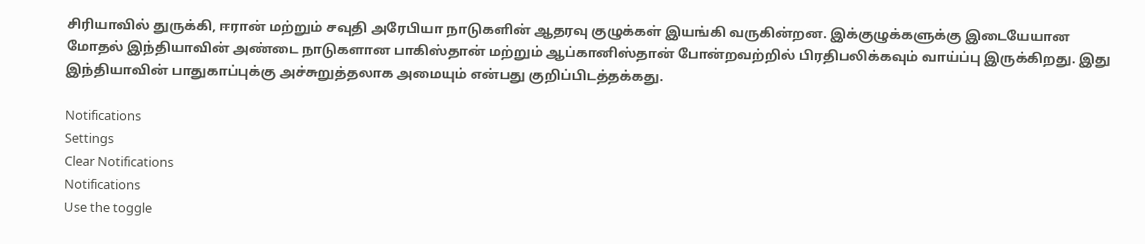சிரியாவில் துருக்கி, ஈரான் மற்றும் சவுதி அரேபியா நாடுகளின் ஆதரவு குழுக்கள் இயங்கி வருகின்றன. இக்குழுக்களுக்கு இடையேயான மோதல் இந்தியாவின் அண்டை நாடுகளான பாகிஸ்தான் மற்றும் ஆப்கானிஸ்தான் போன்றவற்றில் பிரதிபலிக்கவும் வாய்ப்பு இருக்கிறது. இது இந்தியாவின் பாதுகாப்புக்கு அச்சுறுத்தலாக அமையும் என்பது குறிப்பிடத்தக்கது.

Notifications
Settings
Clear Notifications
Notifications
Use the toggle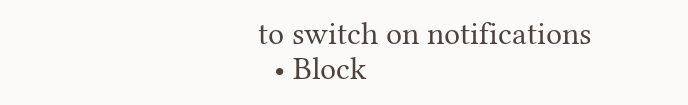to switch on notifications
  • Block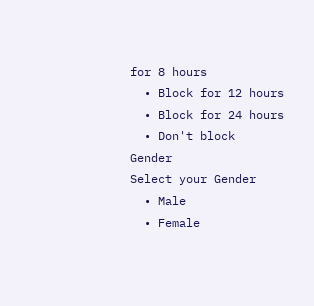for 8 hours
  • Block for 12 hours
  • Block for 24 hours
  • Don't block
Gender
Select your Gender
  • Male
  • Female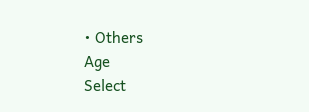• Others
Age
Select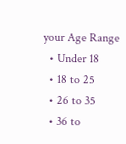your Age Range
  • Under 18
  • 18 to 25
  • 26 to 35
  • 36 to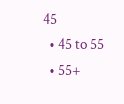45
  • 45 to 55
  • 55+